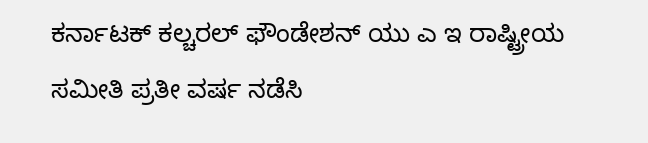ಕರ್ನಾಟಕ್ ಕಲ್ಚರಲ್ ಫೌಂಡೇಶನ್ ಯು ಎ ಇ ರಾಷ್ಟ್ರೀಯ ಸಮೀತಿ ಪ್ರತೀ ವರ್ಷ ನಡೆಸಿ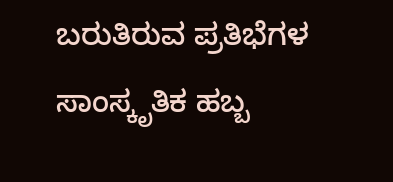ಬರುತಿರುವ ಪ್ರತಿಭೆಗಳ ಸಾಂಸ್ಕೃತಿಕ ಹಬ್ಬ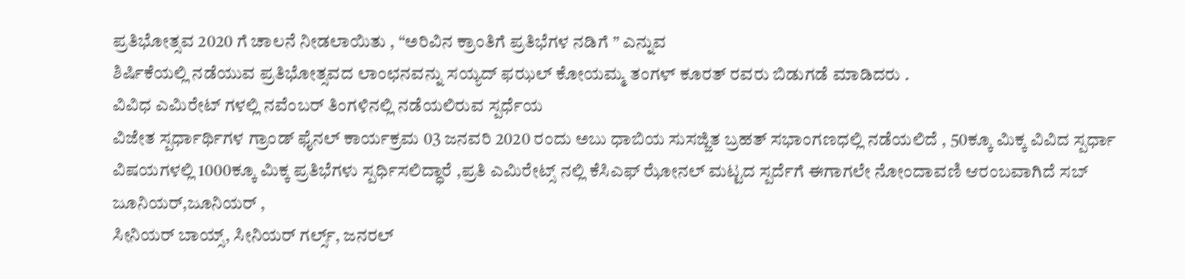ಪ್ರತಿಭೋತ್ಸವ 2020 ಗೆ ಚಾಲನೆ ನೀಡಲಾಯಿತು , “ಅರಿವಿನ ಕ್ರಾಂತಿಗೆ ಪ್ರತಿಭೆಗಳ ನಡಿಗೆ ” ಎನ್ನುವ
ಶಿರ್ಷಿಕೆಯಲ್ಲಿ ನಡೆಯುವ ಪ್ರತಿಭೋತ್ಸವದ ಲಾಂಛನವನ್ನು ಸಯ್ಯದ್ ಫಝಲ್ ಕೋಯಮ್ಮ ತಂಗಳ್ ಕೂರತ್ ರವರು ಬಿಡುಗಡೆ ಮಾಡಿದರು .
ವಿವಿಧ ಎಮಿರೇಟ್ ಗಳಲ್ಲಿ ನವೆಂಬರ್ ತಿಂಗಳಿನಲ್ಲಿ ನಡೆಯಲಿರುವ ಸ್ಪರ್ಧೆಯ
ವಿಜೇತ ಸ್ಪರ್ಧಾರ್ಥಿಗಳ ಗ್ರಾಂಡ್ ಫೈನಲ್ ಕಾರ್ಯಕ್ರಮ 03 ಜನವರಿ 2020 ರಂದು ಅಬು ಧಾಬಿಯ ಸುಸಜ್ಜಿತ ಬ್ರಹತ್ ಸಭಾಂಗಣಧಲ್ಲಿ ನಡೆಯಲಿದೆ , 50ಕ್ಕೂ ಮಿಕ್ಕ ವಿವಿದ ಸ್ಪರ್ಧಾ ವಿಷಯಗಳಲ್ಲಿ 1000ಕ್ಕೂ ಮಿಕ್ಕ ಪ್ರತಿಭೆಗಳು ಸ್ಪರ್ಧಿಸಲಿದ್ಧಾರೆ ,ಪ್ರತಿ ಎಮಿರೇಟ್ಸ್ ನಲ್ಲಿ ಕೆಸಿಎಫ್ ಝೋನಲ್ ಮಟ್ಟದ ಸ್ಪರ್ದೆಗೆ ಈಗಾಗಲೇ ನೋಂದಾವಣಿ ಆರಂಬವಾಗಿದೆ ಸಬ್ ಜೂನಿಯರ್,ಜೂನಿಯರ್ ,
ಸೀನಿಯರ್ ಬಾಯ್ಸ್, ಸೀನಿಯರ್ ಗರ್ಲ್ಸ್, ಜನರಲ್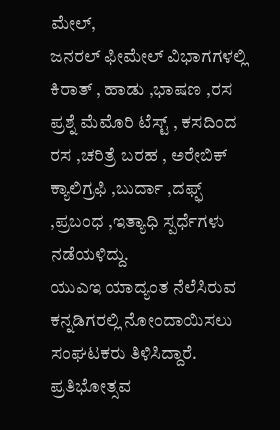ಮೇಲ್,
ಜನರಲ್ ಫೀಮೇಲ್ ವಿಭಾಗಗಳಲ್ಲಿ ಕಿರಾತ್ , ಹಾಡು ,ಭಾಷಣ ,ರಸ ಪ್ರಶ್ನೆ ಮೆಮೊರಿ ಟೆಸ್ಟ್ , ಕಸದಿಂದ ರಸ ,ಚರಿತ್ರೆ ಬರಹ , ಅರೇಬಿಕ್ ಕ್ಯಾಲಿಗ್ರಫಿ ,ಬುರ್ದಾ ,ದಫ್ಫ್ ,ಪ್ರಬಂಧ ,ಇತ್ಯಾಧಿ ಸ್ಪರ್ಧೆಗಳು ನಡೆಯಳಿದ್ದು.
ಯುಎಇ ಯಾದ್ಯಂತ ನೆಲೆಸಿರುವ ಕನ್ನಡಿಗರಲ್ಲಿ ನೋಂದಾಯಿಸಲು ಸಂಘಟಕರು ತಿಳಿಸಿದ್ದಾರೆ.
ಪ್ರತಿಭೋತ್ಸವ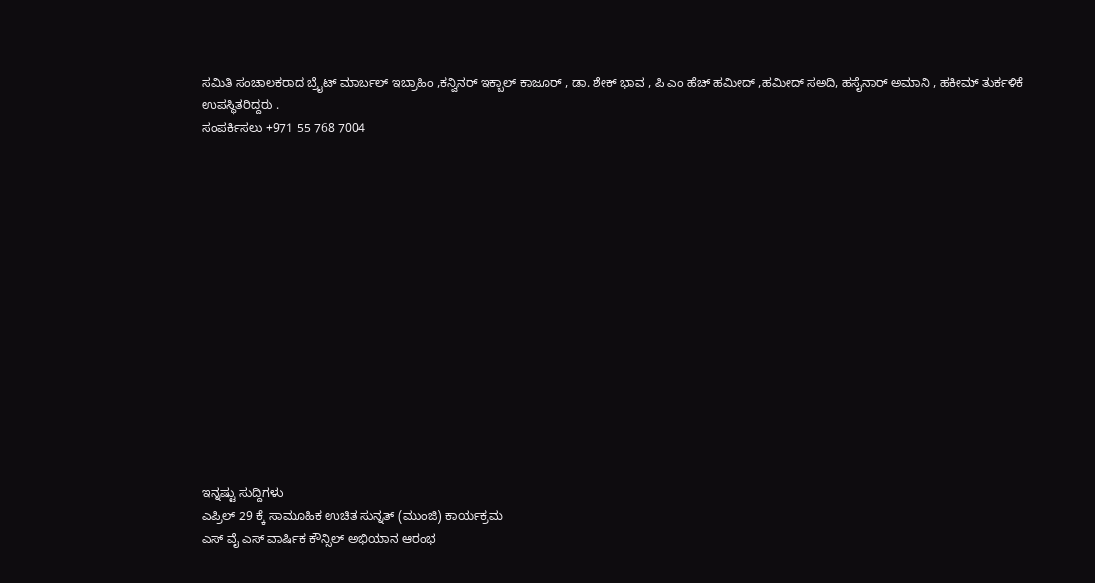ಸಮಿತಿ ಸಂಚಾಲಕರಾದ ಬ್ರೈಟ್ ಮಾರ್ಬಲ್ ಇಬ್ರಾಹಿಂ ,ಕನ್ವಿನರ್ ಇಕ್ಬಾಲ್ ಕಾಜೂರ್ , ಡಾ. ಶೇಕ್ ಭಾವ , ಪಿ ಎಂ ಹೆಚ್ ಹಮೀದ್ ,ಹಮೀದ್ ಸಅದಿ, ಹಸೈನಾರ್ ಅಮಾನಿ , ಹಕೀಮ್ ತುರ್ಕಳಿಕೆ ಉಪಸ್ಥಿತರಿದ್ದರು .
ಸಂಪರ್ಕಿಸಲು +971 55 768 7004















ಇನ್ನಷ್ಟು ಸುದ್ದಿಗಳು
ಎಪ್ರಿಲ್ 29 ಕ್ಕೆ ಸಾಮೂಹಿಕ ಉಚಿತ ಸುನ್ನತ್ (ಮುಂಜಿ) ಕಾರ್ಯಕ್ರಮ
ಎಸ್ ವೈ ಎಸ್ ವಾರ್ಷಿಕ ಕೌನ್ಸಿಲ್ ಅಭಿಯಾನ ಆರಂಭ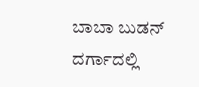ಬಾಬಾ ಬುಡನ್ ದರ್ಗಾದಲ್ಲಿ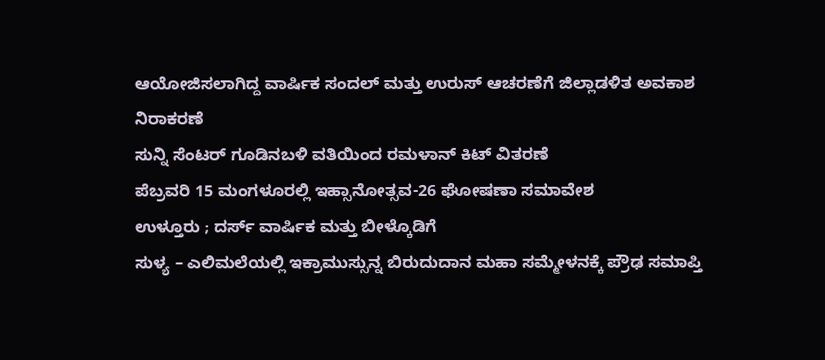ಆಯೋಜಿಸಲಾಗಿದ್ದ ವಾರ್ಷಿಕ ಸಂದಲ್ ಮತ್ತು ಉರುಸ್ ಆಚರಣೆಗೆ ಜಿಲ್ಲಾಡಳಿತ ಅವಕಾಶ ನಿರಾಕರಣೆ
ಸುನ್ನಿ ಸೆಂಟರ್ ಗೂಡಿನಬಳಿ ವತಿಯಿಂದ ರಮಳಾನ್ ಕಿಟ್ ವಿತರಣೆ
ಪೆಬ್ರವರಿ 15 ಮಂಗಳೂರಲ್ಲಿ ಇಹ್ಸಾನೋತ್ಸವ-26 ಘೋಷಣಾ ಸಮಾವೇಶ
ಉಳ್ತೂರು ; ದರ್ಸ್ ವಾರ್ಷಿಕ ಮತ್ತು ಬೀಳ್ಕೊಡಿಗೆ
ಸುಳ್ಯ – ಎಲಿಮಲೆಯಲ್ಲಿ ಇಕ್ರಾಮುಸ್ಸುನ್ನ ಬಿರುದುದಾನ ಮಹಾ ಸಮ್ಮೇಳನಕ್ಕೆ ಪ್ರೌಢ ಸಮಾಪ್ತಿ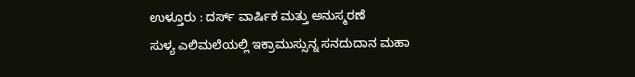ಉಳ್ತೂರು : ದರ್ಸ್ ವಾರ್ಷಿಕ ಮತ್ತು ಅನುಸ್ಮರಣೆ
ಸುಳ್ಯ ಎಲಿಮಲೆಯಲ್ಲಿ ಇಕ್ರಾಮುಸ್ಸುನ್ನ ಸನದುದಾನ ಮಹಾ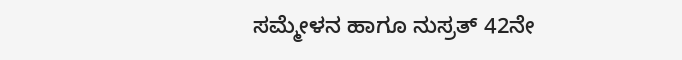ಸಮ್ಮೇಳನ ಹಾಗೂ ನುಸ್ರತ್ 42ನೇ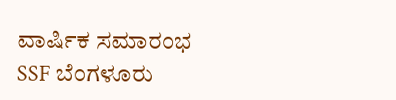ವಾರ್ಷಿಕ ಸಮಾರಂಭ
SSF ಬೆಂಗಳೂರು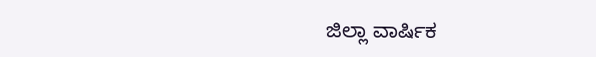ಜಿಲ್ಲಾ ವಾರ್ಷಿಕ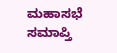ಮಹಾಸಭೆ ಸಮಾಪ್ತಿ